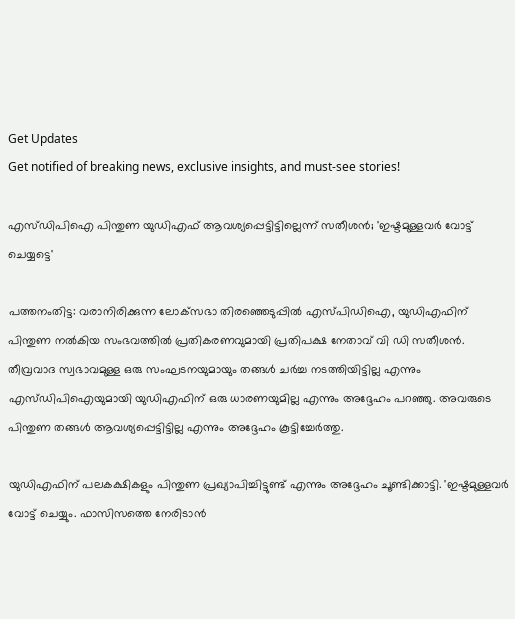Get Updates
Get notified of breaking news, exclusive insights, and must-see stories!

എസ്ഡിപിഐ പിന്തുണ യുഡിഎഫ് ആവശ്യപ്പെട്ടിട്ടില്ലെന്ന് സതീശന്‍; 'ഇഷ്ടമുള്ളവര്‍ വോട്ട് ചെയ്യട്ടെ'

പത്തനംതിട്ട: വരാനിരിക്കുന്ന ലോക്‌സഭാ തിരഞ്ഞെടുപ്പില്‍ എസ്പിഡിഐ, യുഡിഎഫിന് പിന്തുണ നല്‍കിയ സംഭവത്തില്‍ പ്രതികരണവുമായി പ്രതിപക്ഷ നേതാവ് വി ഡി സതീശന്‍. തീവ്രവാദ സ്വഭാവമുള്ള ഒരു സംഘടനയുമായും തങ്ങള്‍ ചര്‍ച്ച നടത്തിയിട്ടില്ല എന്നും എസ്ഡിപിഐയുമായി യുഡിഎഫിന് ഒരു ധാരണയുമില്ല എന്നും അദ്ദേഹം പറഞ്ഞു. അവരുടെ പിന്തുണ തങ്ങള്‍ ആവശ്യപ്പെട്ടിട്ടില്ല എന്നും അദ്ദേഹം കൂട്ടിച്ചേര്‍ത്തു.

യുഡിഎഫിന് പലകക്ഷികളും പിന്തുണ പ്രഖ്യാപിച്ചിട്ടുണ്ട് എന്നും അദ്ദേഹം ചൂണ്ടിക്കാട്ടി. 'ഇഷ്ടമുള്ളവര്‍ വോട്ട് ചെയ്യും. ഫാസിസത്തെ നേരിടാന്‍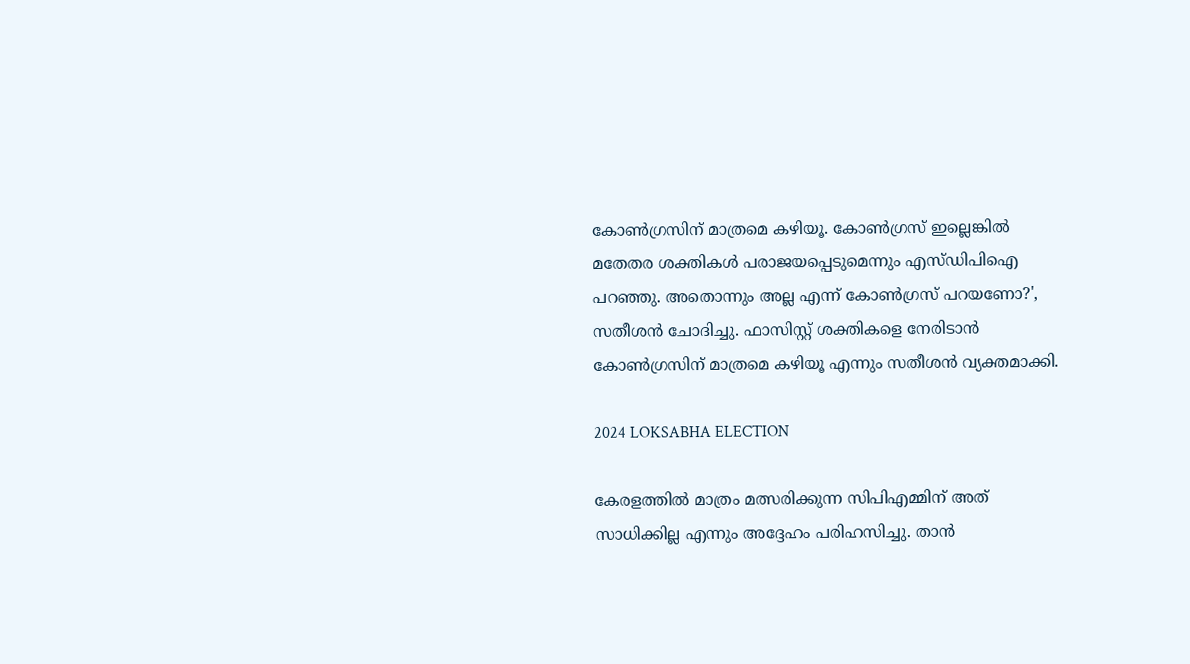കോണ്‍ഗ്രസിന് മാത്രമെ കഴിയൂ. കോണ്‍ഗ്രസ് ഇല്ലെങ്കില്‍ മതേതര ശക്തികള്‍ പരാജയപ്പെടുമെന്നും എസ്ഡിപിഐ പറഞ്ഞു. അതൊന്നും അല്ല എന്ന് കോണ്‍ഗ്രസ് പറയണോ?', സതീശന്‍ ചോദിച്ചു. ഫാസിസ്റ്റ് ശക്തികളെ നേരിടാന്‍ കോണ്‍ഗ്രസിന് മാത്രമെ കഴിയൂ എന്നും സതീശന്‍ വ്യക്തമാക്കി.

2024 LOKSABHA ELECTION

കേരളത്തില്‍ മാത്രം മത്സരിക്കുന്ന സിപിഎമ്മിന് അത് സാധിക്കില്ല എന്നും അദ്ദേഹം പരിഹസിച്ചു. താന്‍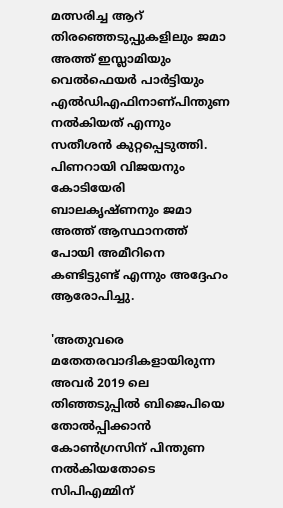മത്സരിച്ച ആറ് തിരഞ്ഞെടുപ്പുകളിലും ജമാ അത്ത് ഇസ്ലാമിയും വെല്‍ഫെയര്‍ പാര്‍ട്ടിയും എല്‍ഡിഎഫിനാണ്പിന്തുണ നല്‍കിയത് എന്നും സതീശന്‍ കുറ്റപ്പെടുത്തി. പിണറായി വിജയനും കോടിയേരി ബാലകൃഷ്ണനും ജമാ അത്ത് ആസ്ഥാനത്ത് പോയി അമീറിനെ കണ്ടിട്ടുണ്ട് എന്നും അദ്ദേഹം ആരോപിച്ചു.

'അതുവരെ മതേതരവാദികളായിരുന്ന അവര്‍ 2019 ലെ തിഞ്ഞടുപ്പില്‍ ബിജെപിയെ തോല്‍പ്പിക്കാന്‍ കോണ്‍ഗ്രസിന് പിന്തുണ നല്‍കിയതോടെ സിപിഎമ്മിന്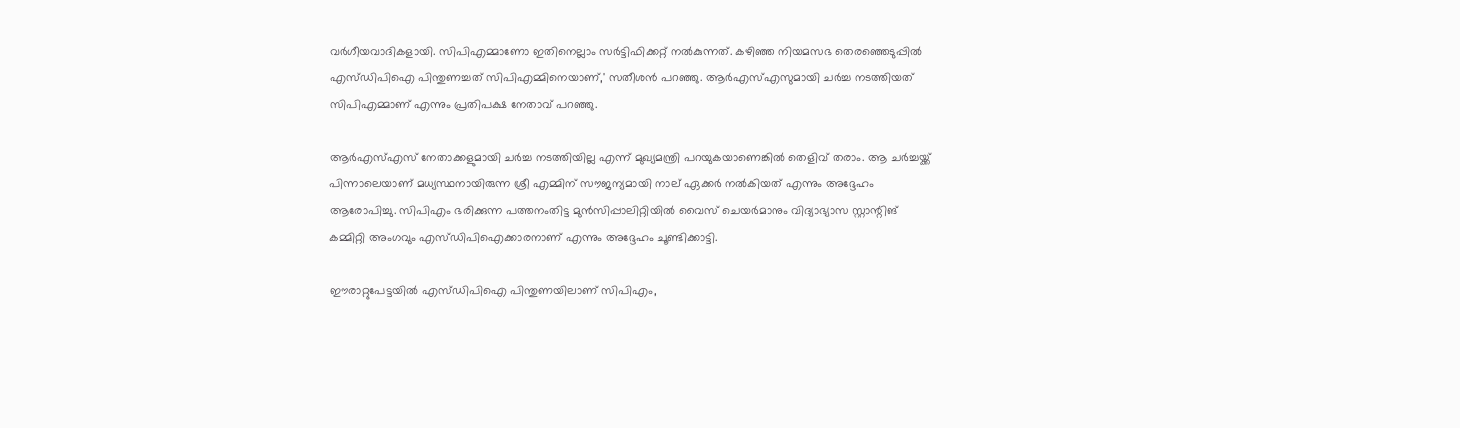വര്‍ഗീയവാദികളായി. സിപിഎമ്മാണോ ഇതിനെല്ലാം സര്‍ട്ടിഫിക്കറ്റ് നല്‍കുന്നത്. കഴിഞ്ഞ നിയമസഭ തെരഞ്ഞെടുപ്പില്‍ എസ്ഡിപിഐ പിന്തുണച്ചത് സിപിഎമ്മിനെയാണ്,' സതീശന്‍ പറഞ്ഞു. ആര്‍എസ്എസുമായി ചര്‍ച്ച നടത്തിയത് സിപിഎമ്മാണ് എന്നും പ്രതിപക്ഷ നേതാവ് പറഞ്ഞു.

ആര്‍എസ്എസ് നേതാക്കളുമായി ചര്‍ച്ച നടത്തിയില്ല എന്ന് മുഖ്യമന്ത്രി പറയുകയാണെങ്കില്‍ തെളിവ് തരാം. ആ ചര്‍ച്ചയ്ക്ക് പിന്നാലെയാണ് മധ്യസ്ഥനായിരുന്ന ശ്രീ എമ്മിന് സൗജന്യമായി നാല് ഏക്കര്‍ നല്‍കിയത് എന്നും അദ്ദേഹം ആരോപിച്ചു. സിപിഎം ഭരിക്കുന്ന പത്തനംതിട്ട മുന്‍സിപ്പാലിറ്റിയില്‍ വൈസ് ചെയര്‍മാനും വിദ്യാഭ്യാസ സ്റ്റാന്റിങ് കമ്മിറ്റി അംഗവും എസ്ഡിപിഐക്കാരനാണ് എന്നും അദ്ദേഹം ചൂണ്ടിക്കാട്ടി.

ഈരാറ്റുപേട്ടയില്‍ എസ്ഡിപിഐ പിന്തുണയിലാണ് സിപിഎം,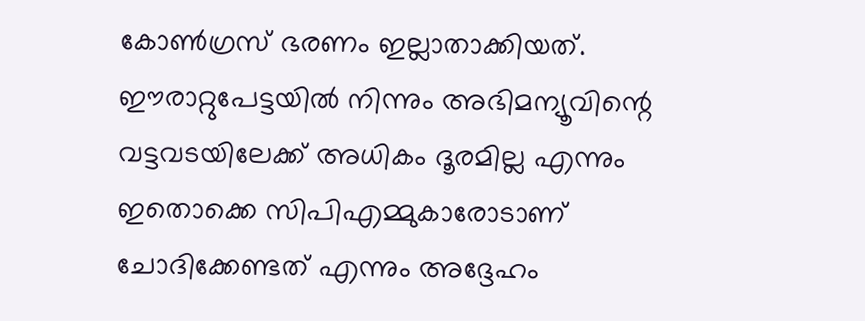കോണ്‍ഗ്രസ് ഭരണം ഇല്ലാതാക്കിയത്. ഈരാറ്റുപേട്ടയില്‍ നിന്നും അഭിമന്യൂവിന്റെ വട്ടവടയിലേക്ക് അധികം ദൂരമില്ല എന്നും ഇതൊക്കെ സിപിഎമ്മുകാരോടാണ് ചോദിക്കേണ്ടത് എന്നും അദ്ദേഹം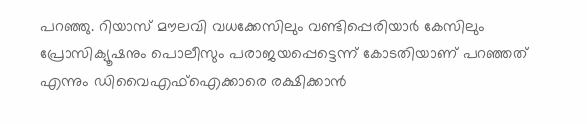പറഞ്ഞു. റിയാസ് മൗലവി വധക്കേസിലും വണ്ടിപ്പെരിയാര്‍ കേസിലും പ്രോസിക്യൂഷനും പൊലീസും പരാജയപ്പെട്ടെന്ന് കോടതിയാണ് പറഞ്ഞത് എന്നും ഡിവൈഎഫ്‌ഐക്കാരെ രക്ഷിക്കാന്‍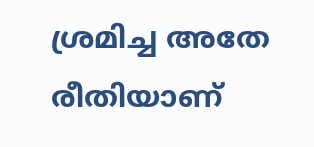ശ്രമിച്ച അതേ രീതിയാണ്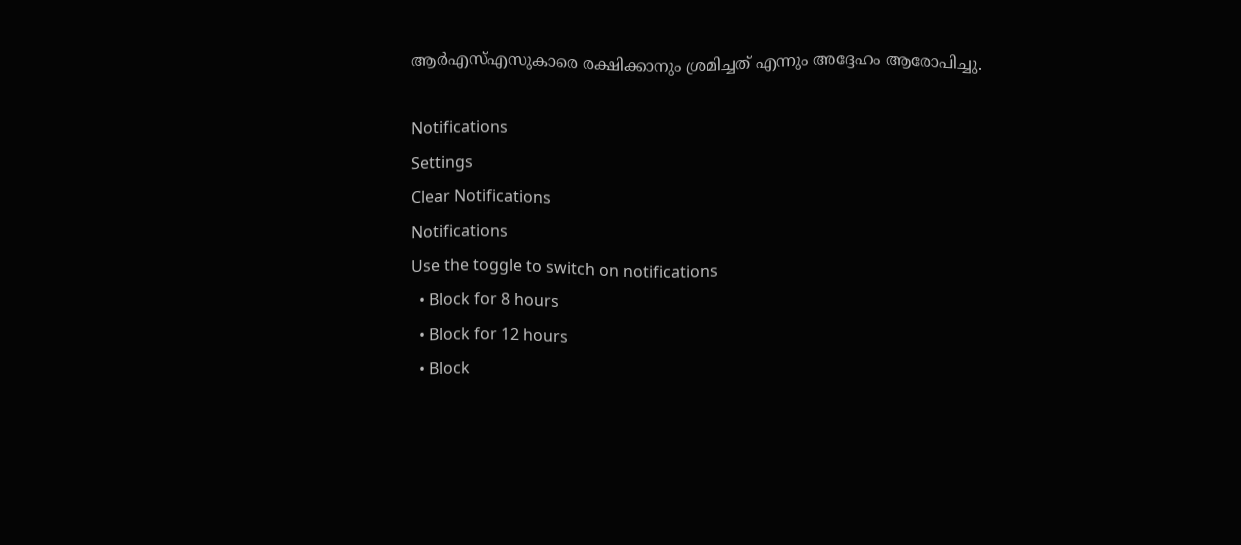ആര്‍എസ്എസുകാരെ രക്ഷിക്കാനും ശ്രമിച്ചത് എന്നും അദ്ദേഹം ആരോപിച്ചു.

Notifications
Settings
Clear Notifications
Notifications
Use the toggle to switch on notifications
  • Block for 8 hours
  • Block for 12 hours
  • Block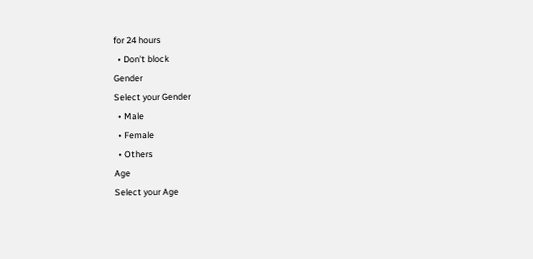for 24 hours
  • Don't block
Gender
Select your Gender
  • Male
  • Female
  • Others
Age
Select your Age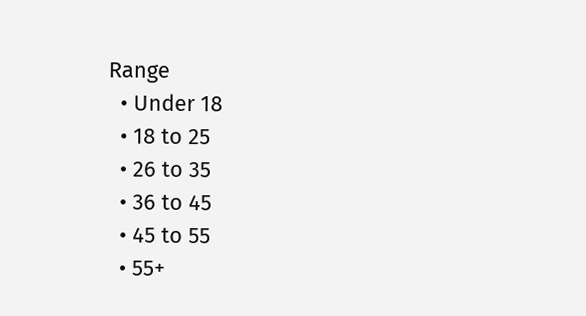Range
  • Under 18
  • 18 to 25
  • 26 to 35
  • 36 to 45
  • 45 to 55
  • 55+